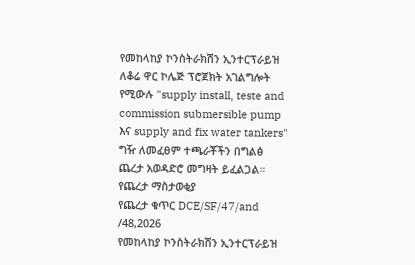የመከላከያ ኮንስትራክሽን ኢንተርፕራይዝ ለቆሬ ዋር ኮሌጅ ፕሮጀክት አገልግሎት የሚውሉ "supply install, teste and commission submersible pump እና supply and fix water tankers" ግዥ ለመፈፀም ተጫራቾችን በግልፅ ጨረታ አወዳድሮ መግዛት ይፈልጋል።
የጨረታ ማስታወቂያ
የጨረታ ቁጥር DCE/SF/47/and /48,2026
የመከላከያ ኮንስትራክሽን ኢንተርፕራይዝ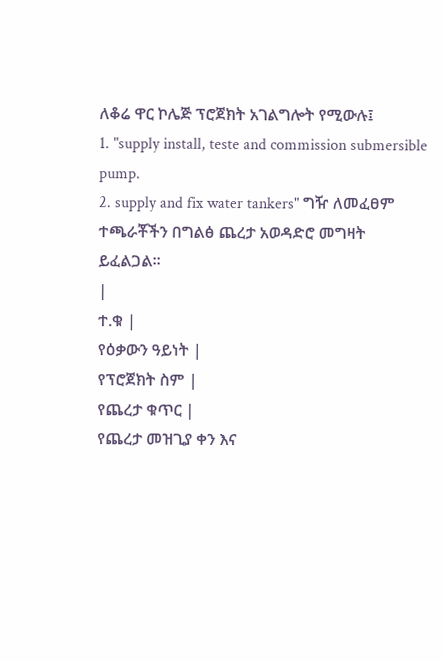ለቆሬ ዋር ኮሌጅ ፕሮጀክት አገልግሎት የሚውሉ፤
1. "supply install, teste and commission submersible pump.
2. supply and fix water tankers" ግዥ ለመፈፀም ተጫራቾችን በግልፅ ጨረታ አወዳድሮ መግዛት ይፈልጋል።
|
ተ.ቁ |
የዕቃውን ዓይነት |
የፕሮጀክት ስም |
የጨረታ ቁጥር |
የጨረታ መዝጊያ ቀን እና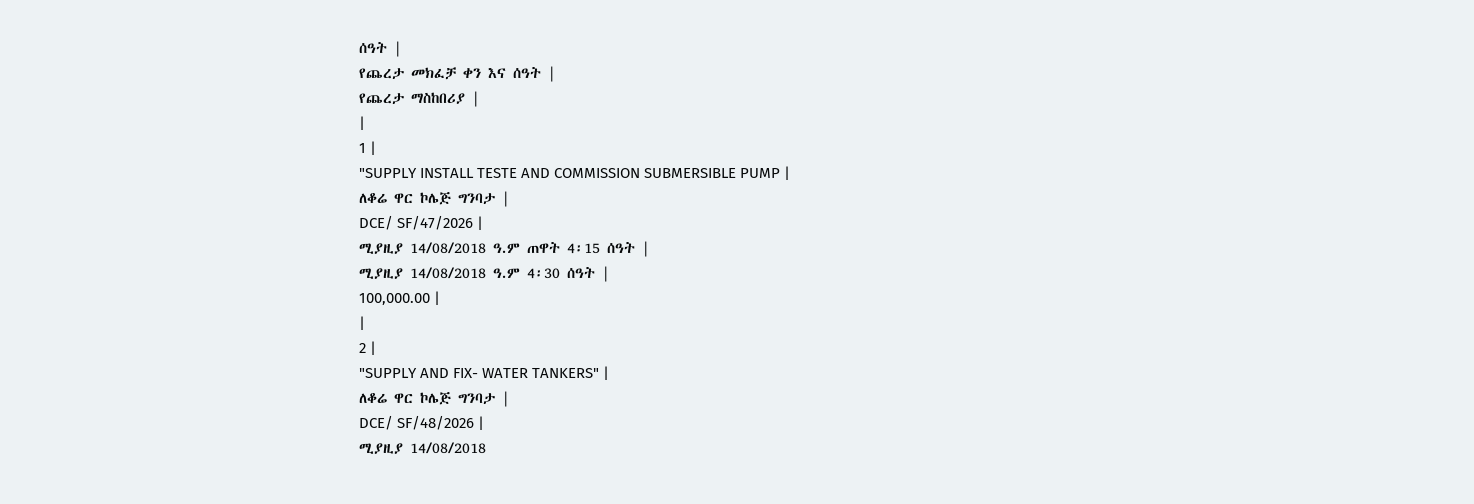ሰዓት |
የጨረታ መክፈቻ ቀን እና ሰዓት |
የጨረታ ማስከበሪያ |
|
1 |
"SUPPLY INSTALL TESTE AND COMMISSION SUBMERSIBLE PUMP |
ለቆሬ ዋር ኮሌጅ ግንባታ |
DCE/ SF/47/2026 |
ሚያዚያ 14/08/2018 ዓ.ም ጠዋት 4፡15 ሰዓት |
ሚያዚያ 14/08/2018 ዓ.ም 4፡30 ሰዓት |
100,000.00 |
|
2 |
"SUPPLY AND FIX- WATER TANKERS" |
ለቆሬ ዋር ኮሌጅ ግንባታ |
DCE/ SF/48/2026 |
ሚያዚያ 14/08/2018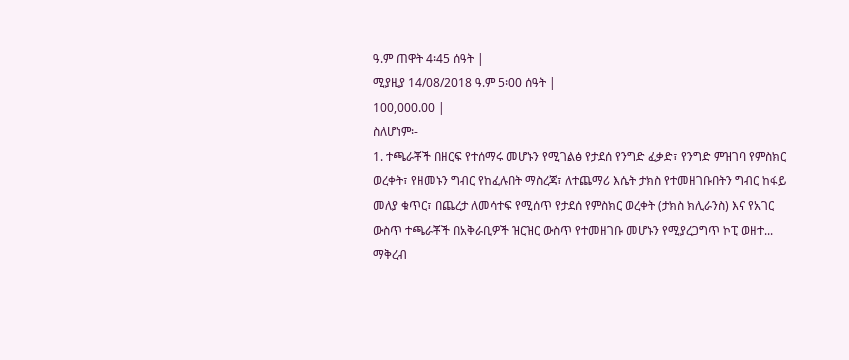ዓ.ም ጠዋት 4፡45 ሰዓት |
ሚያዚያ 14/08/2018 ዓ.ም 5፡00 ሰዓት |
100,000.00 |
ስለሆነም፡-
1. ተጫራቾች በዘርፍ የተሰማሩ መሆኑን የሚገልፅ የታደሰ የንግድ ፈቃድ፣ የንግድ ምዝገባ የምስክር ወረቀት፣ የዘመኑን ግብር የከፈሉበት ማስረጃ፣ ለተጨማሪ እሴት ታክስ የተመዘገቡበትን ግብር ከፋይ መለያ ቁጥር፣ በጨረታ ለመሳተፍ የሚሰጥ የታደሰ የምስክር ወረቀት (ታክስ ክሊራንስ) እና የአገር ውስጥ ተጫራቾች በአቅራቢዎች ዝርዝር ውስጥ የተመዘገቡ መሆኑን የሚያረጋግጥ ኮፒ ወዘተ... ማቅረብ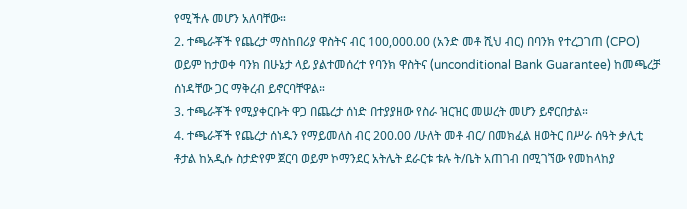የሚችሉ መሆን አለባቸው።
2. ተጫራቾች የጨረታ ማስከበሪያ ዋስትና ብር 100,000.00 (አንድ መቶ ሺህ ብር) በባንክ የተረጋገጠ (CPO) ወይም ከታወቀ ባንክ በሁኔታ ላይ ያልተመሰረተ የባንክ ዋስትና (unconditional Bank Guarantee) ከመጫረቻ ሰነዳቸው ጋር ማቅረብ ይኖርባቸዋል።
3. ተጫራቾች የሚያቀርቡት ዋጋ በጨረታ ሰነድ በተያያዘው የስራ ዝርዝር መሠረት መሆን ይኖርበታል።
4. ተጫራቾች የጨረታ ሰነዱን የማይመለስ ብር 200.00 /ሁለት መቶ ብር/ በመክፈል ዘወትር በሥራ ሰዓት ቃሊቲ ቶታል ከአዲሱ ስታድየም ጀርባ ወይም ኮማንደር አትሌት ደራርቱ ቱሉ ት/ቤት አጠገብ በሚገኘው የመከላከያ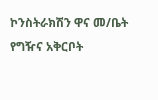ኮንስትራክሽን ዋና መ/ቤት የግዥና አቅርቦት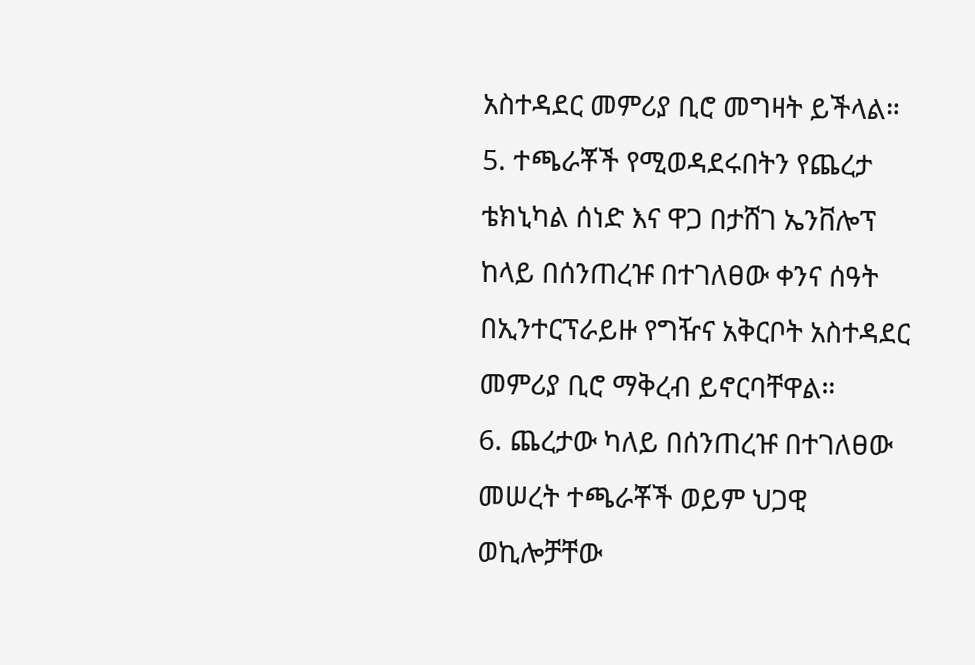አስተዳደር መምሪያ ቢሮ መግዛት ይችላል።
5. ተጫራቾች የሚወዳደሩበትን የጨረታ ቴክኒካል ሰነድ እና ዋጋ በታሸገ ኤንቨሎፕ ከላይ በሰንጠረዡ በተገለፀው ቀንና ሰዓት በኢንተርፕራይዙ የግዥና አቅርቦት አስተዳደር መምሪያ ቢሮ ማቅረብ ይኖርባቸዋል።
6. ጨረታው ካለይ በሰንጠረዡ በተገለፀው መሠረት ተጫራቾች ወይም ህጋዊ ወኪሎቻቸው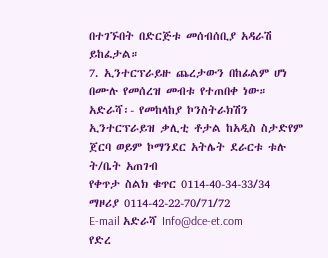በተገኙበት በድርጅቱ መሰብሰቢያ አዳራሽ ይከፈታል።
7. ኢንተርፕራይዙ ጨረታውን በከፊልም ሆነ በሙሉ የመሰረዝ መብቱ የተጠበቀ ነው።
አድራሻ፡- የመከላከያ ኮንስትራክሽን ኢንተርፕራይዝ ቃሊቲ ቶታል ከአዲስ ስታድየም
ጀርባ ወይም ኮማንደር አትሌት ደራርቱ ቱሉ ት/ቤት አጠገብ
የቀጥታ ስልክ ቁጥር 0114-40-34-33/34
ማዞሪያ 0114-42-22-70/71/72
E-mail አድራሻ Info@dce-et.com
የድረ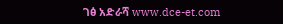ገፅ አድራሻ www.dce-et.com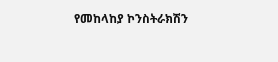የመከላከያ ኮንስትራክሽን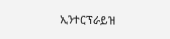ኢንተርፕራይዝ